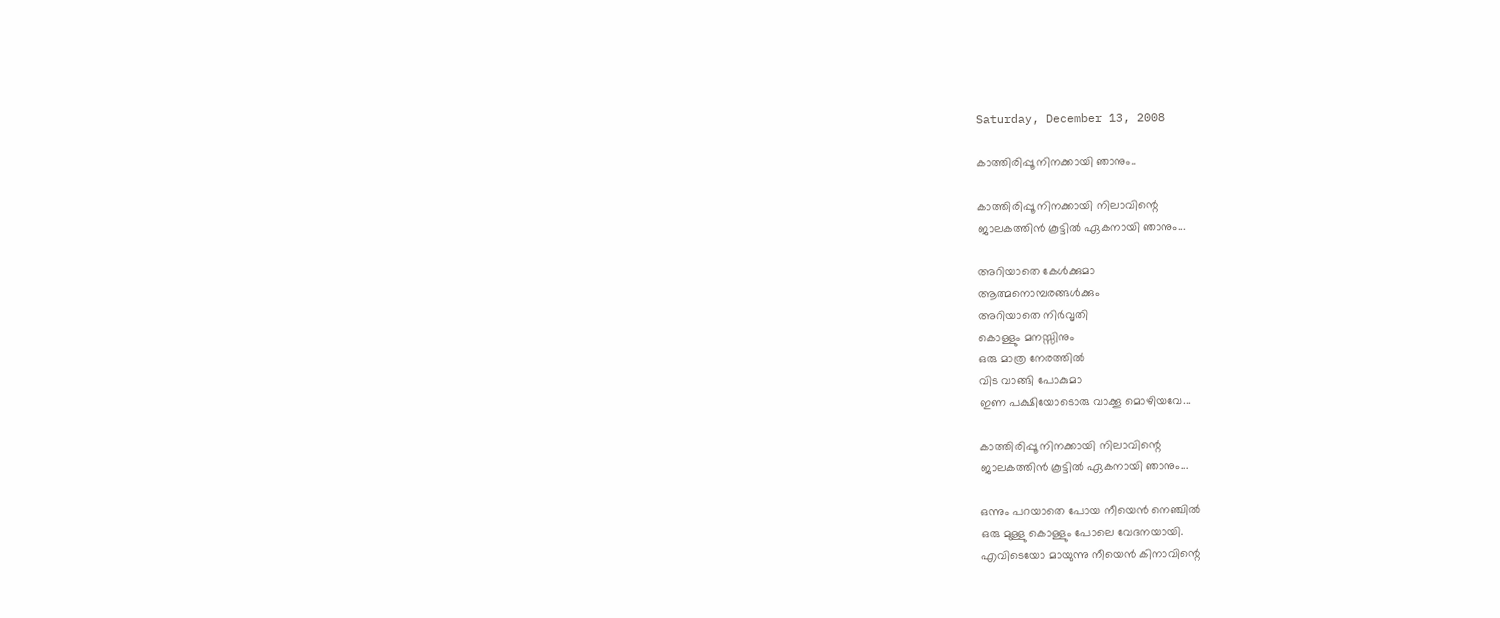Saturday, December 13, 2008

കാത്തിരിപ്പൂ നിനക്കായി ഞാനും..

കാത്തിരിപ്പൂ നിനക്കായി നിലാവിന്റെ
ജാലകത്തിന്‍ കൂട്ടില്‍ ഏകനായി ഞാനും...

അറിയാതെ കേള്‍ക്കുമാ
ആത്മനൊമ്പരങ്ങള്‍ക്കും
അറിയാതെ നിര്‍വൃതി
കൊള്ളും മനസ്സിനും
ഒരു മാത്ര നേരത്തില്‍
വിട വാങ്ങി പോകുമാ
ഇണ പക്ഷിയോടൊരു വാക്കൂ മൊഴിയവേ...

കാത്തിരിപ്പൂ നിനക്കായി നിലാവിന്റെ
ജാലകത്തിന്‍ കൂട്ടില്‍ ഏകനായി ഞാനും...

ഒന്നും പറയാതെ പോയ നീയെന്‍ നെഞ്ചില്‍
ഒരു മുള്ളു കൊള്ളും പോലെ വേദനയായി.
എവിടെയോ മായുന്നു നീയെന്‍ കിനാവിന്റെ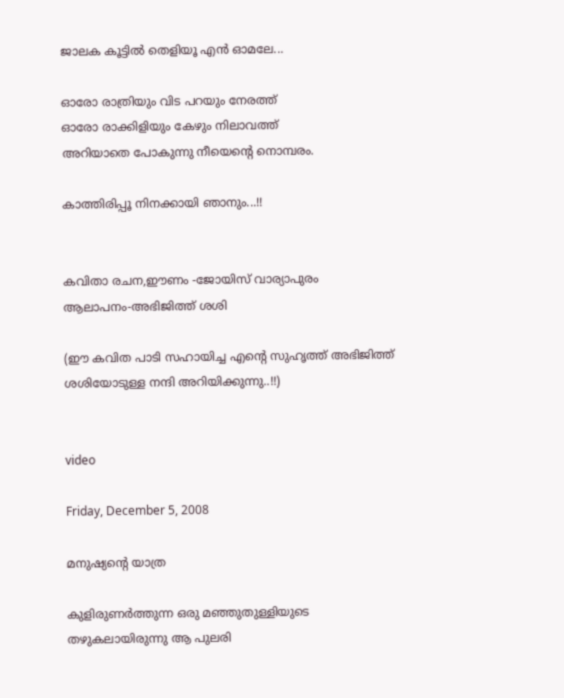ജാലക കൂട്ടില്‍ തെളിയൂ എന്‍ ഓമലേ...

ഓരോ രാത്രിയും വിട പറയും നേരത്ത്
ഓരോ രാക്കിളിയും കേഴും നിലാവത്ത്
അറിയാതെ പോകുന്നു നീയെന്റെ നൊമ്പരം.

കാത്തിരിപ്പൂ നിനക്കായി ഞാനും...!!


കവിതാ രചന,ഈണം -ജോയിസ് വാര്യാപുരം
ആലാപനം-അഭിജിത്ത് ശശി

(ഈ കവിത പാടി സഹായിച്ച എന്‍റെ സുഹൃത്ത്‌ അഭിജിത്ത് ശശിയോടുള്ള നന്ദി അറിയിക്കുന്നു..!!)


video

Friday, December 5, 2008

മനുഷ്യന്റെ യാത്ര

കുളിരുണര്‍ത്തുന്ന ഒരു മഞ്ഞുതുള്ളിയുടെ
തഴുകലായിരുന്നു ആ പുലരി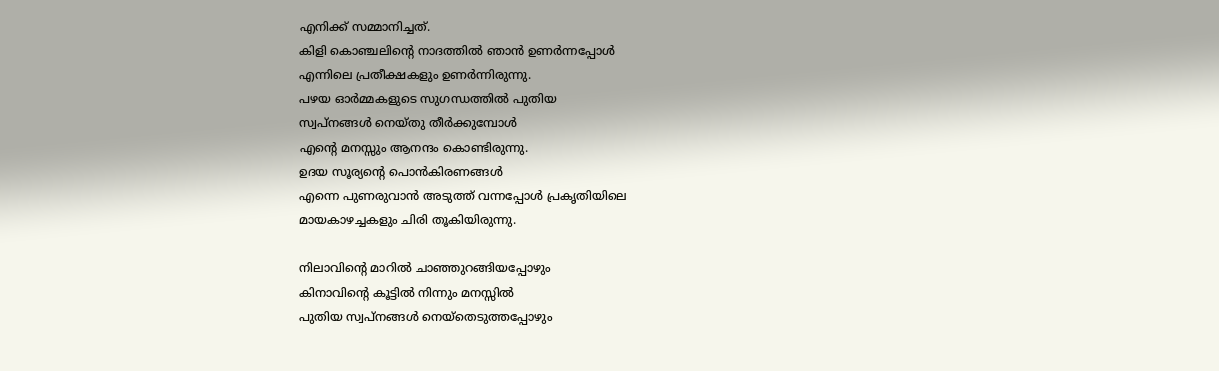എനിക്ക് സമ്മാനിച്ചത്‌.
കിളി കൊഞ്ചലിന്റെ നാദത്തില്‍ ഞാന്‍ ഉണര്‍ന്നപ്പോള്‍
എന്നിലെ പ്രതീക്ഷകളും ഉണര്‍ന്നിരുന്നു.
പഴയ ഓര്‍മ്മകളുടെ സുഗന്ധത്തില്‍ പുതിയ
സ്വപ്നങ്ങള്‍ നെയ്തു തീര്‍ക്കുമ്പോള്‍
എന്‍റെ മനസ്സും ആനന്ദം കൊണ്ടിരുന്നു.
ഉദയ സൂര്യന്റെ പൊന്‍കിരണങ്ങള്‍
എന്നെ പുണരുവാന്‍ അടുത്ത് വന്നപ്പോള്‍ പ്രകൃതിയിലെ
മായകാഴച്ചകളും ചിരി തൂകിയിരുന്നു.

നിലാവിന്റെ മാറില്‍ ചാഞ്ഞുറങ്ങിയപ്പോഴും
കിനാവിന്റെ കൂട്ടില്‍ നിന്നും മനസ്സില്‍
പുതിയ സ്വപ്നങ്ങള്‍ നെയ്തെടുത്തപ്പോഴും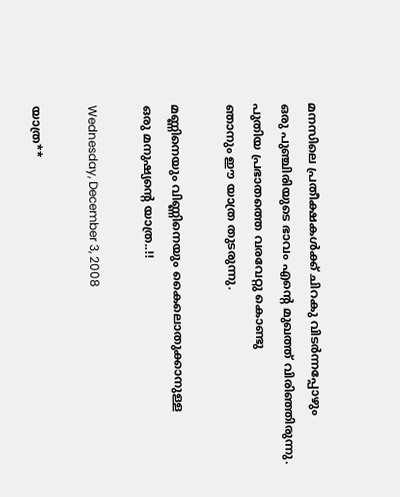മനസിലെ പ്രതീക്ഷകള്‍ക്ക് ചിറകു വിടര്‍ന്നപ്പോഴും
ഒരു പുഞ്ചിരിയുടെ ഭാവം എന്‍റെ മുഖത്ത് വിരിഞ്ഞിരുന്നു.
പുതിയ പ്രഭാതത്തെ വരവേറ്റു കൊണ്ടു
ഞാനും ഈ യാത്ര തുടരുന്നു.

മണ്ണിനെയും വിണ്ണിനെയും കൈലൊതുക്കാനുള്ള
ഒരു മനുഷ്യന്റെ യാത്ര..!!

Wednesday, December 3, 2008

യാത്ര**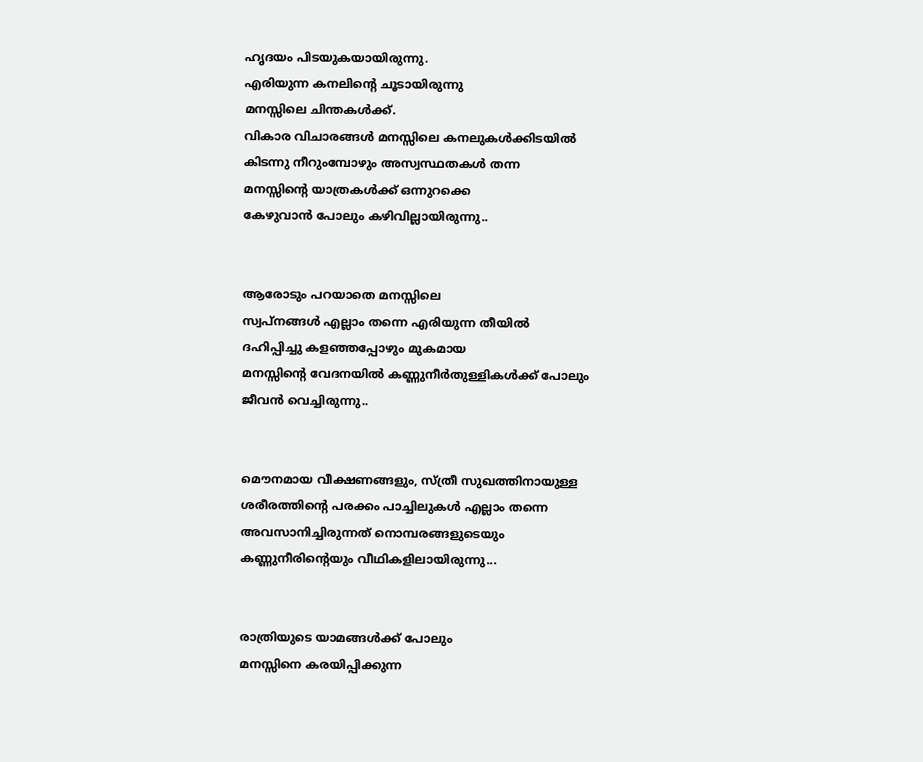ഹൃദയം പിടയുകയായിരുന്നു.
എരിയുന്ന കനലിന്റെ ചൂടായിരുന്നു
മനസ്സിലെ ചിന്തകള്‍ക്ക്.
വികാര വിചാരങ്ങള്‍ മനസ്സിലെ കനലുകള്‍ക്കിടയില്‍
കിടന്നു നീറുംമ്പോഴും അസ്വസ്ഥതകള്‍ തന്ന
മനസ്സിന്‍റെ യാത്രകള്‍ക്ക് ഒന്നുറക്കെ
കേഴുവാന്‍ പോലും കഴിവില്ലായിരുന്നു..


ആരോടും പറയാതെ മനസ്സിലെ
സ്വപ്നങ്ങള്‍ എല്ലാം തന്നെ എരിയുന്ന തീയില്‍
ദഹിപ്പിച്ചു കളഞ്ഞപ്പോഴും മു‌കമായ
മനസ്സിന്‍റെ വേദനയില്‍ കണ്ണുനീര്‍തുള്ളികള്‍ക്ക് പോലും
ജീവന്‍ വെച്ചിരുന്നു..


മൌനമായ വീക്ഷണങ്ങളും, സ്ത്രീ സുഖത്തിനായുള്ള
ശരീരത്തിന്റെ പരക്കം പാച്ചിലുകള്‍ എല്ലാം തന്നെ
അവസാനിച്ചിരുന്നത് നൊമ്പരങ്ങളുടെയും
കണ്ണുനീരിന്റെയും വീഥികളിലായിരുന്നു...


രാത്രിയുടെ യാമങ്ങള്‍ക്ക് പോലും
മനസ്സിനെ കരയിപ്പിക്കുന്ന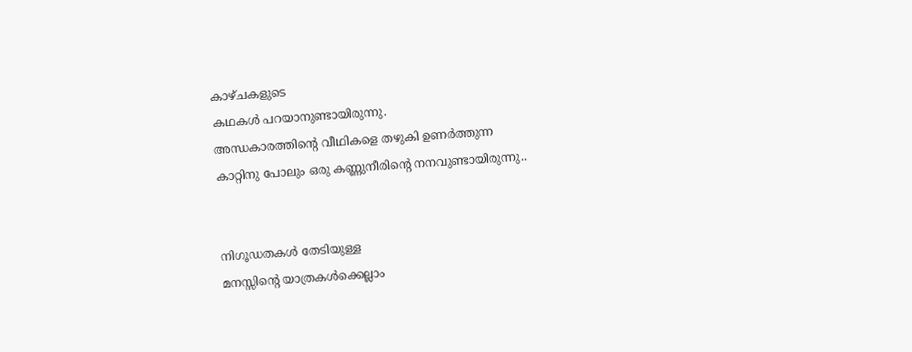കാഴ്ചകളുടെ
കഥകള്‍ പറയാനുണ്ടായിരുന്നു.
അന്ധകാരത്തിന്റെ വീഥികളെ തഴുകി ഉണര്‍ത്തുന്ന
കാറ്റിനു‌ പോലും ഒരു കണ്ണുനീരിന്റെ നനവുണ്ടായിരുന്നു..


നിഗൂഡതകള്‍ തേടിയുള്ള
മനസ്സിന്‍റെ യാത്രകള്‍ക്കെല്ലാം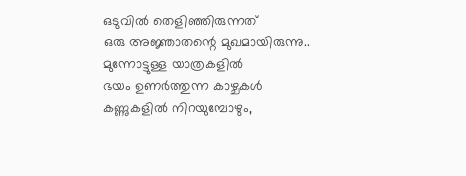ഒടുവില്‍ തെളിഞ്ഞിരുന്നത്
ഒരു അജ്ഞാതന്റെ മുഖമായിരുന്നു..
മുന്നോട്ടുള്ള യാത്രകളില്‍
ഭയം ഉണര്‍ത്തുന്ന കാഴ്ചകള്‍
കണ്ണുകളില്‍ നിറയുമ്പോഴും,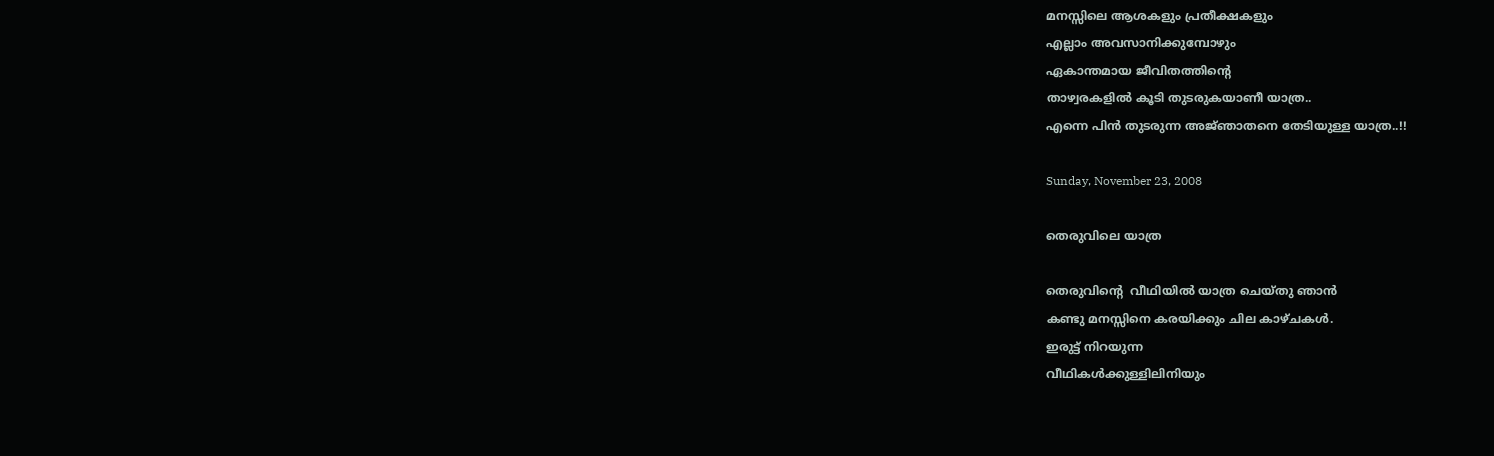മനസ്സിലെ ആശകളും പ്രതീക്ഷകളും
എല്ലാം അവസാനിക്കുമ്പോഴും
ഏകാന്തമായ ജീവിതത്തിന്റെ
താഴ്വരകളില്‍ കൂടി തുടരുകയാണീ യാത്ര..
എന്നെ പിന്‍ തുടരുന്ന അജ്‌ഞാതനെ തേടിയുള്ള യാത്ര..!!

Sunday, November 23, 2008

തെരുവിലെ യാത്ര

തെരുവിന്റെ  വീഥിയില്‍ യാത്ര ചെയ്തു ഞാന്‍
കണ്ടു മനസ്സിനെ കരയിക്കും ചില കാഴ്ചകള്‍.
ഇരുട്ട് നിറയുന്ന
വീഥികള്‍ക്കുള്ളിലിനിയും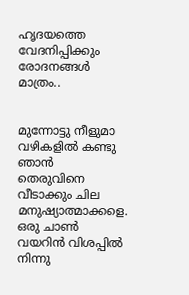ഹൃദയത്തെ വേദനിപ്പിക്കും രോദനങ്ങള്‍ മാത്രം..


മുന്നോട്ടു നീളുമാ വഴികളില്‍ കണ്ടു ഞാന്‍
തെരുവിനെ വീടാക്കും ചില മനുഷ്യാത്മാക്കളെ.
ഒരു ചാണ്‍ വയറിന്‍ വിശപ്പില്‍ നിന്നു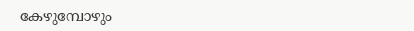കേഴുമ്പോഴും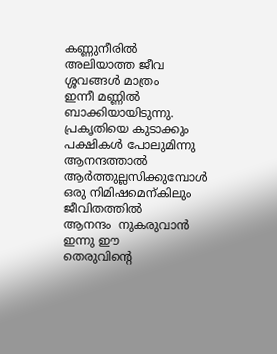കണ്ണുനീരില്‍ അലിയാത്ത ജീവ
ശ്ശവങ്ങള്‍ മാത്രം
ഇന്നീ മണ്ണില്‍ ബാക്കിയായിടുന്നു.
പ്രകൃതിയെ കു‌ടാക്കും പക്ഷികള്‍ പോലുമിന്നു
ആനന്ദത്താല്‍  ആര്‍ത്തുല്ലസിക്കുമ്പോള്‍
ഒരു നിമിഷമെന്കിലും ജീവിതത്തില്‍
ആനന്ദം  നുകരുവാന്‍ ഇന്നു ഈ
തെരുവിന്റെ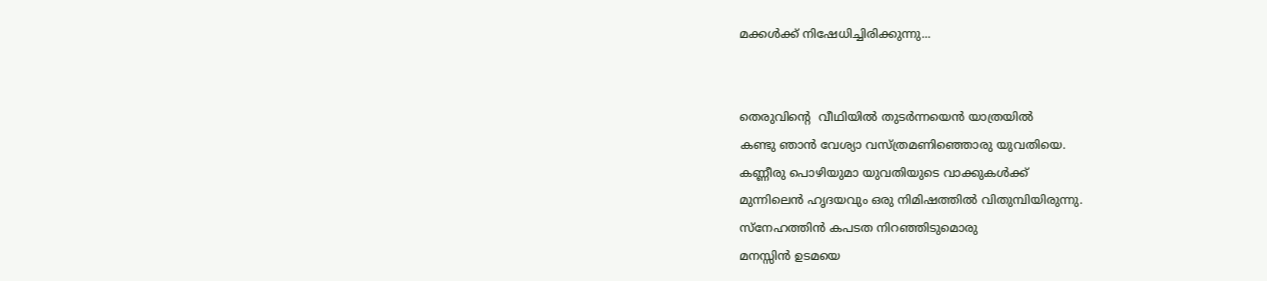മക്കള്‍ക്ക്‌ നിഷേധിച്ചിരിക്കുന്നു...


തെരുവിന്റെ  വീഥിയില്‍ തുടര്‍ന്നയെന്‍ യാത്രയില്‍
കണ്ടു ഞാന്‍ വേശ്യാ വസ്ത്രമണിഞ്ഞൊരു യുവതിയെ.
കണ്ണീരു പൊഴിയുമാ യുവതിയുടെ വാക്കുകള്‍ക്ക്
മുന്നിലെന്‍ ഹൃദയവും ഒരു നിമിഷത്തില്‍ വിതുമ്പിയിരുന്നു.
സ്നേഹത്തിന്‍ കപടത നിറഞ്ഞിടുമൊരു
മനസ്സിന്‍ ഉടമയെ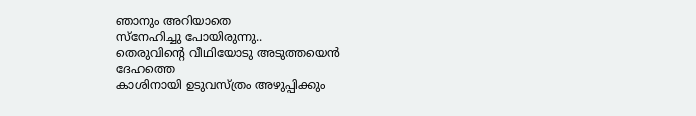ഞാനും അറിയാതെ
സ്നേഹിച്ചു പോയിരുന്നു..
തെരുവിന്റെ വീഥിയോടു അടുത്തയെന്‍ ദേഹത്തെ
കാശിനായി ഉടുവസ്ത്രം അഴുപ്പിക്കും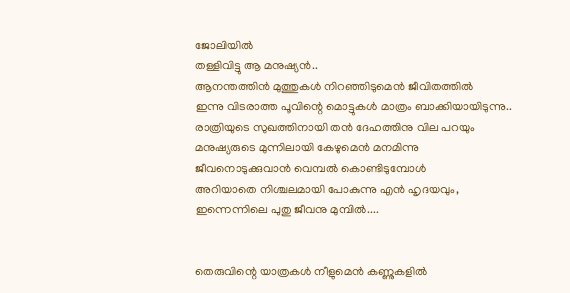ജോലിയില്‍
തള്ളിവിട്ടു ആ മനുഷ്യന്‍..
ആനന്തത്തിന്‍ മുത്തുകള്‍ നിറഞ്ഞിടുമെന്‍ ജീവിതത്തില്‍
ഇന്നു വിടരാത്ത പൂവിന്റെ മൊട്ടുകള്‍ മാത്രം ബാക്കിയായിടുന്നു..
രാത്രിയുടെ സുഖത്തിനായി തന്‍ ദേഹത്തിനു വില പറയും
മനുഷ്യരുടെ മുന്നിലായി കേഴുമെന്‍ മനമിന്നു
ജീവനൊടുക്കുവാന്‍ വെമ്പല്‍ കൊണ്ടിടുമ്പോള്‍
അറിയാതെ നിശ്ചലമായി പോകുന്നു എന്‍ ഹൃദയവും,
ഇന്നെന്നിലെ പുതു ജീവനു മുമ്പില്‍....


തെരുവിന്റെ യാത്രകള്‍ നീളുമെന്‍ കണ്ണുകളില്‍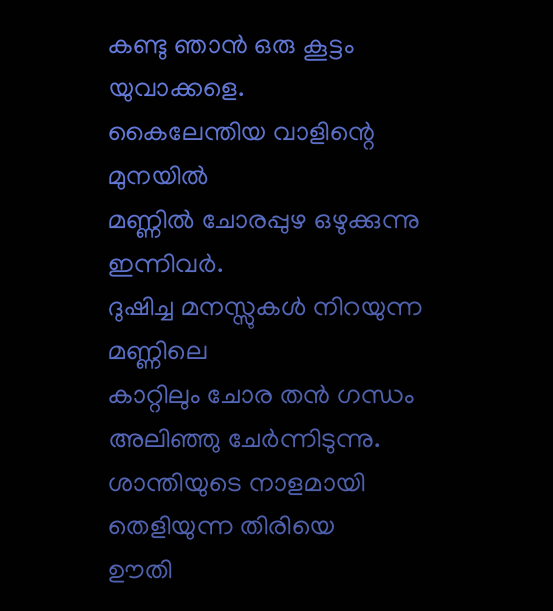കണ്ടു ഞാന്‍ ഒരു കൂട്ടം യുവാക്കളെ.
കൈലേന്തിയ വാളിന്റെ മുനയില്‍
മണ്ണില്‍ ചോരപ്പുഴ ഒഴുക്കുന്നു ഇന്നിവര്‍.
ദുഷിച്ച മനസ്സുകള്‍ നിറയുന്ന മണ്ണിലെ
കാറ്റിലും ചോര തന്‍ ഗന്ധം അലിഞ്ഞു ചേര്‍ന്നിടുന്നു.
ശാന്തിയുടെ നാളമായി തെളിയുന്ന തിരിയെ
ഊതി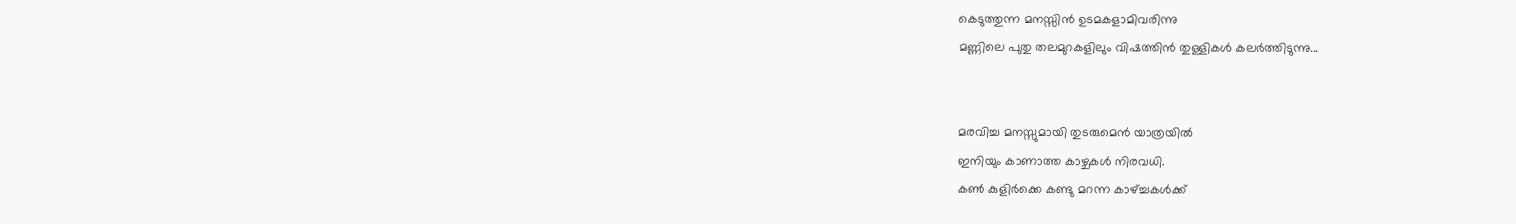കെടുത്തുന്ന മനസ്സിന്‍ ഉടമകളാമിവരിന്നു
മണ്ണിലെ പുതു തലമുറകളിലും വിഷത്തിന്‍ തുള്ളികള്‍ കലര്‍ത്തിടുന്നു...


മരവിച്ച മനസ്സുമായി തുടരുമെന്‍ യാത്രയില്‍
ഇനിയും കാണാത്ത കാഴ്ചകള്‍ നിരവധി.
കണ്‍ കുളിര്‍ക്കെ കണ്ടു മറന്ന കാഴ്ച്ചകള്‍ക്ക്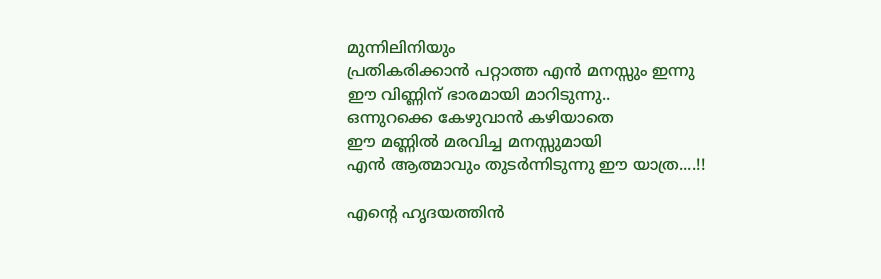മുന്നിലിനിയും
പ്രതികരിക്കാന്‍ പറ്റാത്ത എന്‍ മനസ്സും ഇന്നു
ഈ വിണ്ണിന് ഭാരമായി മാറിടുന്നു..
ഒന്നുറക്കെ കേഴുവാന്‍ കഴിയാതെ
ഈ മണ്ണില്‍ മരവിച്ച മനസ്സുമായി
എന്‍ ആത്മാവും തുടര്‍ന്നിടുന്നു ഈ യാത്ര....!!

എന്റെ ഹൃദയത്തിന്‍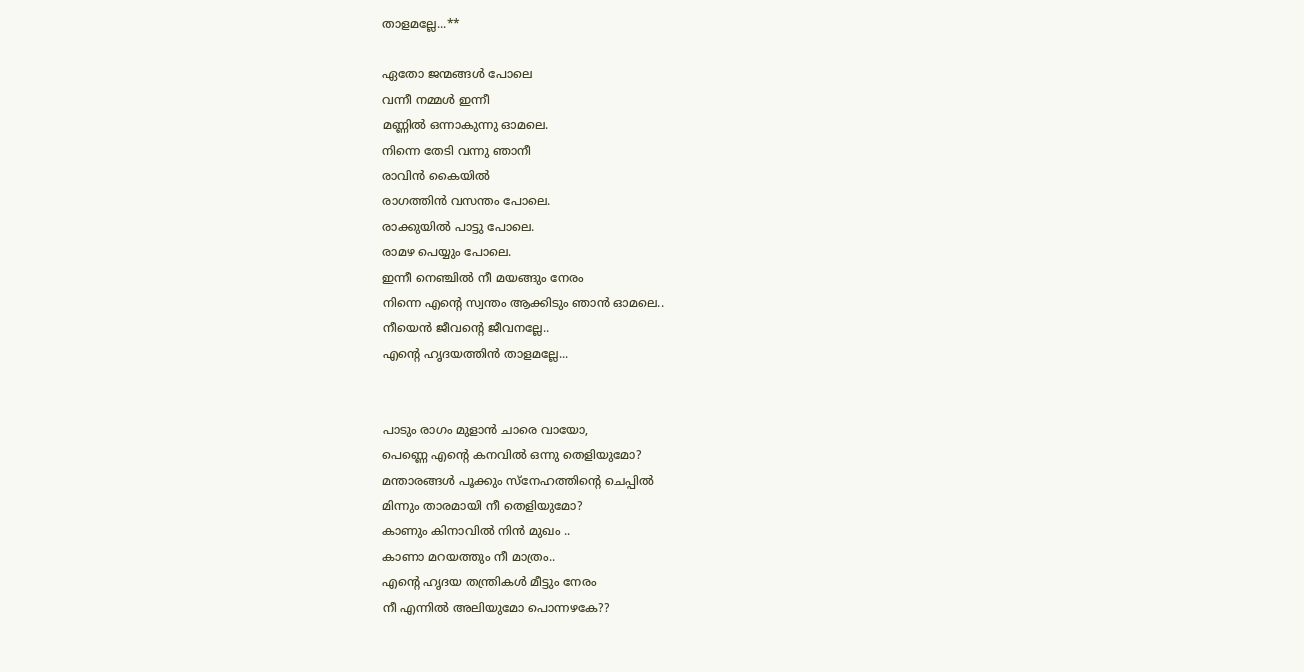താളമല്ലേ...**

ഏതോ ജന്മങ്ങള്‍ പോലെ
വന്നീ നമ്മള്‍ ഇന്നീ
മണ്ണില്‍ ഒന്നാകുന്നു ഓമലെ.
നിന്നെ തേടി വന്നു ഞാനീ
രാവിന്‍ കൈയില്‍
രാഗത്തിന്‍ വസന്തം പോലെ.
രാക്കുയില്‍ പാട്ടു പോലെ.
രാമഴ പെയ്യും പോലെ.
ഇന്നീ നെഞ്ചില്‍ നീ മയങ്ങും നേരം
നിന്നെ എന്റെ സ്വന്തം ആക്കിടും ഞാന്‍ ഓമലെ..
നീയെന്‍ ജീവന്റെ ജീവനല്ലേ..
എന്റെ ഹൃദയത്തിന്‍ താളമല്ലേ...


പാടും രാഗം മു‌ളാന്‍ ചാരെ വായോ,
പെണ്ണെ എന്റെ കനവില്‍ ഒന്നു തെളിയുമോ?
മന്താരങ്ങള്‍ പൂക്കും സ്നേഹത്തിന്റെ ചെപ്പില്‍
മിന്നും താരമായി നീ തെളിയുമോ?
കാണും കിനാവില്‍ നിന്‍ മുഖം ..
കാണാ മറയത്തും നീ മാത്രം..
എന്റെ ഹൃദയ തന്ത്രികള്‍ മീട്ടും നേരം
നീ എന്നില്‍ അലിയുമോ പൊന്നഴകേ??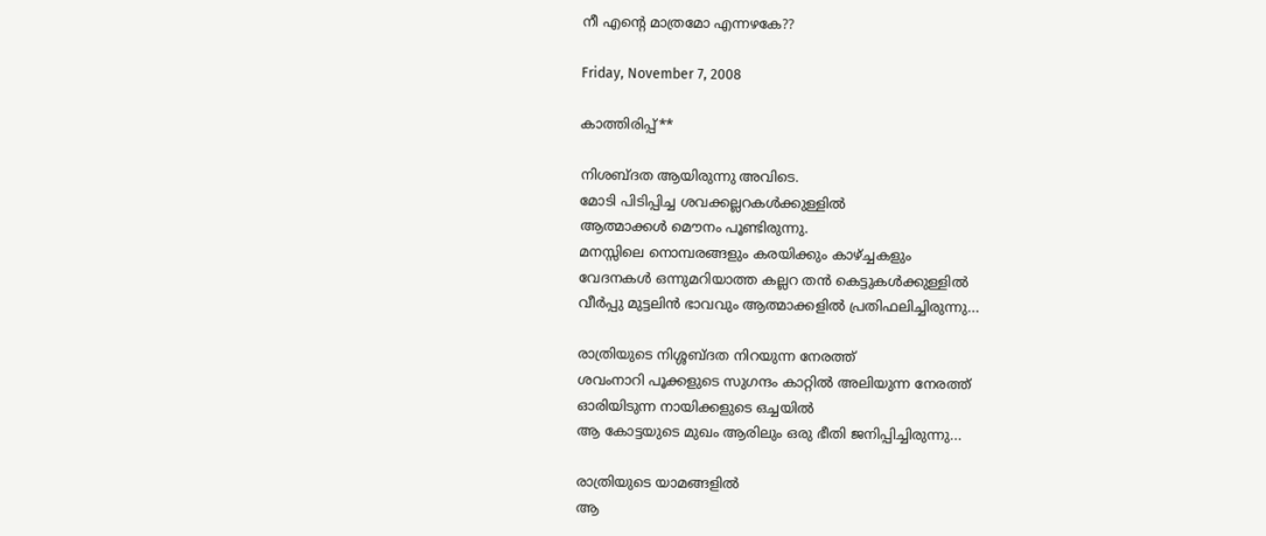നീ എന്റെ മാത്രമോ എന്നഴകേ??

Friday, November 7, 2008

കാത്തിരിപ്പ്**

നിശബ്ദത ആയിരുന്നു അവിടെ.
മോടി പിടിപ്പിച്ച ശവക്കല്ലറകള്‍ക്കുള്ളില്‍
ആത്മാക്കള്‍ മൌനം പൂണ്ടിരുന്നു.
മനസ്സിലെ നൊമ്പരങ്ങളും കരയിക്കും കാഴ്ച്ചകളും
വേദനകള്‍ ഒന്നുമറിയാത്ത കല്ലറ തന്‍ കെട്ടുകള്‍ക്കുള്ളില്‍
വീര്‍പ്പു മുട്ടലിന്‍ ഭാവവും ആത്മാക്കളില്‍ പ്രതിഫലിച്ചിരുന്നു...

രാത്രിയുടെ നിശ്ശബ്ദത നിറയുന്ന നേരത്ത്
ശവംനാറി പൂക്കളുടെ സുഗന്ദം കാറ്റില്‍ അലിയുന്ന നേരത്ത്
ഓരിയിടുന്ന നായിക്കളുടെ ഒച്ചയില്‍
ആ കോട്ടയുടെ മുഖം ആരിലും ഒരു ഭീതി ജനിപ്പിച്ചിരുന്നു...

രാത്രിയുടെ യാമങ്ങളില്‍
ആ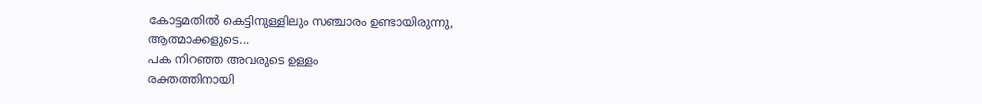കോട്ടമതില്‍ കെട്ടിനുള്ളിലും സഞ്ചാരം ഉണ്ടായിരുന്നു,
ആത്മാക്കളുടെ...
പക നിറഞ്ഞ അവരുടെ ഉള്ളം
രക്തത്തിനായി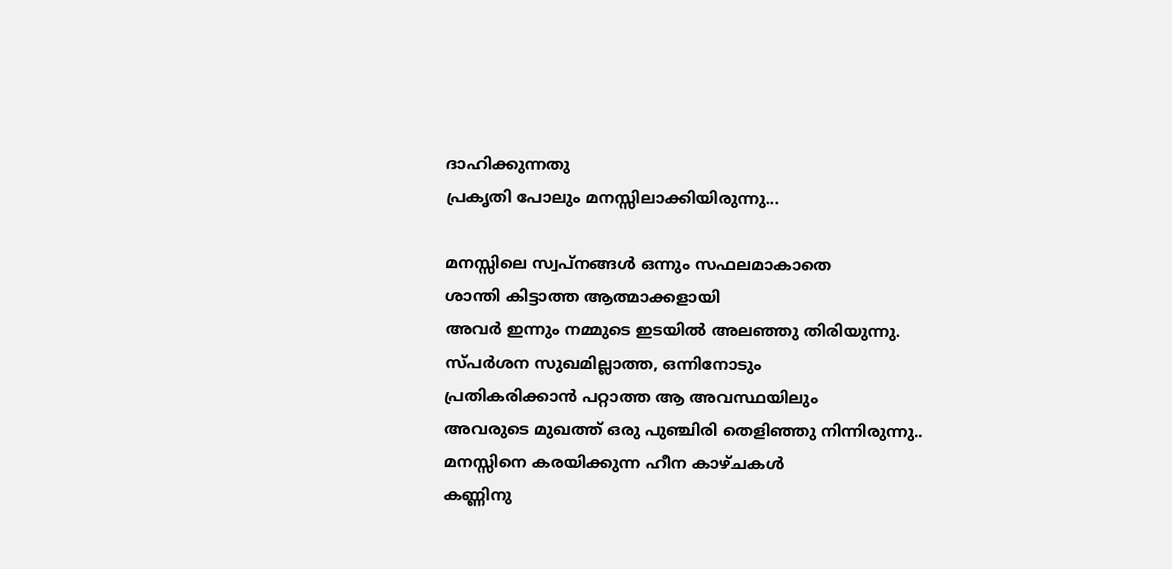ദാഹിക്കുന്നതു
പ്രകൃതി പോലും മനസ്സിലാക്കിയിരുന്നു...

മനസ്സിലെ സ്വപ്നങ്ങള്‍ ഒന്നും സഫലമാകാതെ
ശാന്തി കിട്ടാത്ത ആത്മാക്കളായി
അവര്‍ ഇന്നും നമ്മുടെ ഇടയില്‍ അലഞ്ഞു തിരിയുന്നു.
സ്പര്‍ശന സുഖമില്ലാത്ത, ഒന്നിനോടും
പ്രതികരിക്കാന്‍ പറ്റാത്ത ആ അവസ്ഥയിലും
അവരുടെ മുഖത്ത് ഒരു പുഞ്ചിരി തെളിഞ്ഞു നിന്നിരുന്നു..
മനസ്സിനെ കരയിക്കുന്ന ഹീന കാഴ്ചകള്‍
കണ്ണിനു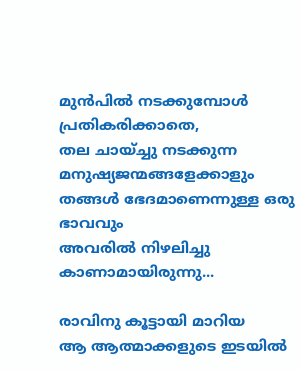മുന്‍പില്‍ നടക്കുമ്പോള്‍ പ്രതികരിക്കാതെ,
തല ചായ്ച്ചു നടക്കുന്ന മനുഷ്യജന്മങ്ങളേക്കാളും
തങ്ങള്‍ ഭേദമാണെന്നുള്ള ഒരു ഭാവവും
അവരില്‍ നിഴലിച്ചു കാണാമായിരുന്നു...

രാവിനു കൂട്ടായി മാറിയ
ആ ആത്മാക്കളുടെ ഇടയില്‍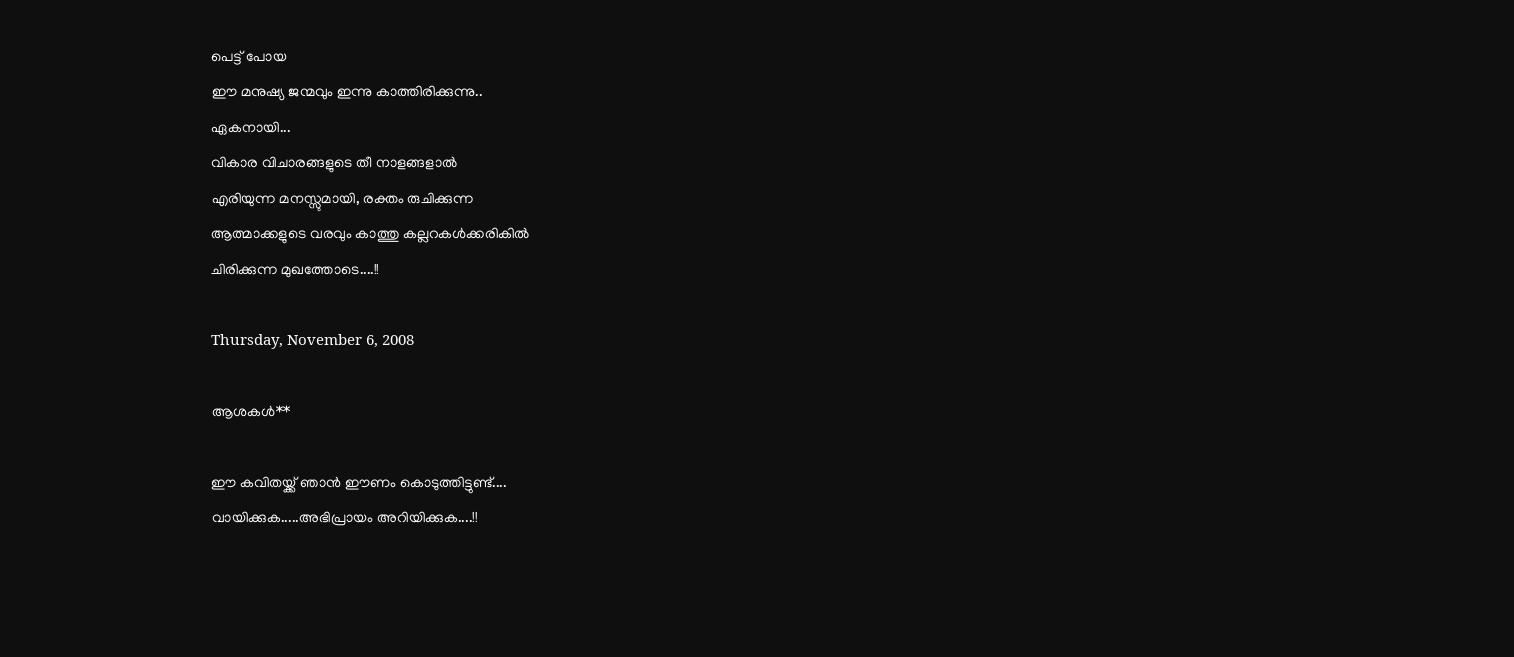പെട്ട് പോയ
ഈ മനുഷ്യ ജന്മവും ഇന്നു കാത്തിരിക്കുന്നു..
ഏകനായി...
വികാര വിചാരങ്ങളുടെ തീ നാളങ്ങളാല്‍
എരിയുന്ന മനസ്സുമായി, രക്തം രുചിക്കുന്ന
ആത്മാക്കളുടെ വരവും കാത്തു കല്ലറകള്‍ക്കരികില്‍
ചിരിക്കുന്ന മുഖത്തോടെ....!!

Thursday, November 6, 2008

ആശകള്‍**

ഈ കവിതയ്ക്ക് ഞാന്‍ ഈണം കൊടുത്തിട്ടുണ്ട്....
വായിക്കുക.....അഭിപ്രായം അറിയിക്കുക....!!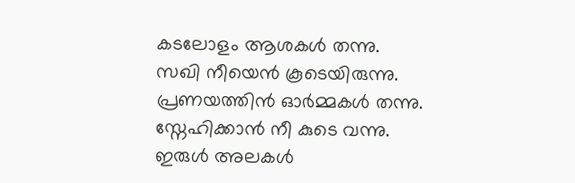കടലോളം ആശകള്‍ തന്നു.
സഖി നീയെന്‍ കൂടെയിരുന്നു.
പ്രണയത്തിന്‍ ഓര്‍മ്മകള്‍ തന്നു.
സ്നേഹിക്കാന്‍ നീ കു‌ടെ വന്നു.
ഇരുള്‍ അലകള്‍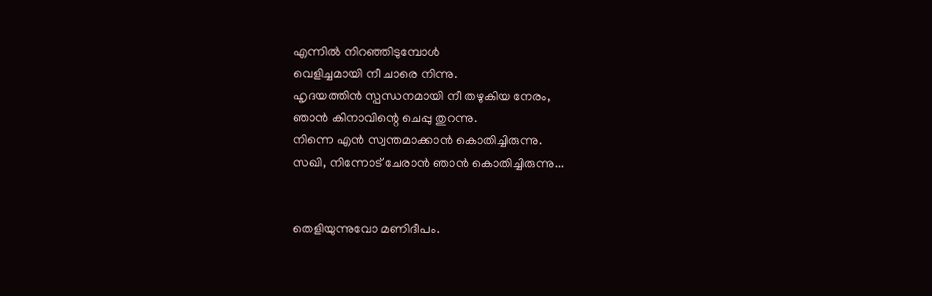എന്നില്‍ നിറഞ്ഞിടുമ്പോള്‍
വെളിച്ചമായി നീ ചാരെ നിന്നു.
ഹൃദയത്തിന്‍ സ്പന്ധനമായി നീ തഴുകിയ നേരം,
ഞാന്‍ കിനാവിന്റെ ചെപ്പു തുറന്നു.
നിന്നെ എന്‍ സ്വന്തമാക്കാന്‍ കൊതിച്ചിരുന്നു.
സഖി, നിന്നോട് ചേരാന്‍ ഞാന്‍ കൊതിച്ചിരുന്നു...


തെളിയുന്നുവോ മണിദീപം.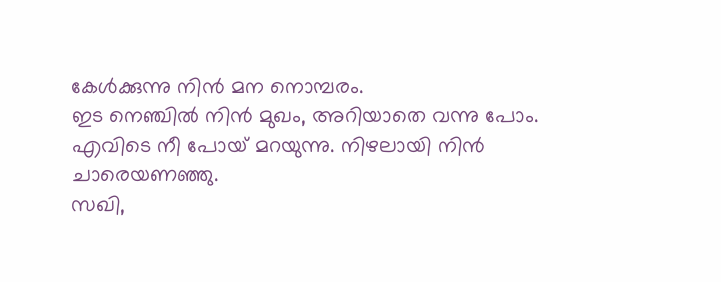കേള്‍ക്കുന്നു നിന്‍ മന നൊമ്പരം.
ഇട നെഞ്ചില്‍ നിന്‍ മുഖം, അറിയാതെ വന്നു പോം.
എവിടെ നീ പോയ് മറയുന്നു. നിഴലായി നിന്‍ ചാരെയണഞ്ഞു.
സഖി,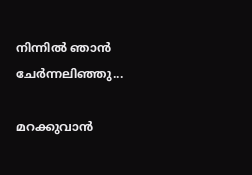നിന്നില്‍ ഞാന്‍ ചേര്‍ന്നലിഞ്ഞു...

മറക്കുവാന്‍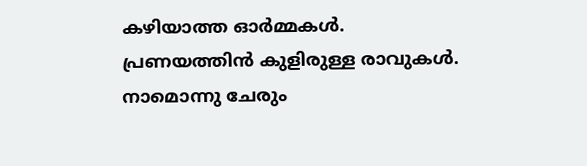കഴിയാത്ത ഓര്‍മ്മകള്‍.
പ്രണയത്തിന്‍ കുളിരുള്ള രാവുകള്‍.
നാമൊന്നു ചേരും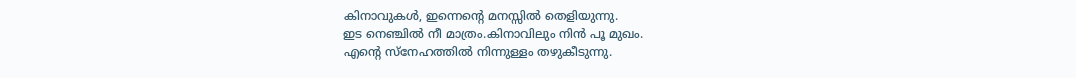കിനാവുകള്‍, ഇന്നെന്റെ മനസ്സില്‍ തെളിയുന്നു.
ഇട നെഞ്ചില്‍ നീ മാത്രം.കിനാവിലും നിന്‍ പൂ മുഖം.
എന്റെ സ്നേഹത്തില്‍ നിന്നുള്ളം തഴുകീടുന്നു.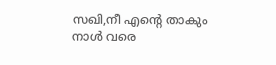സഖി,നീ എന്റെ താകും നാള്‍ വരെ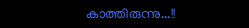കാത്തിരുന്നു...!!